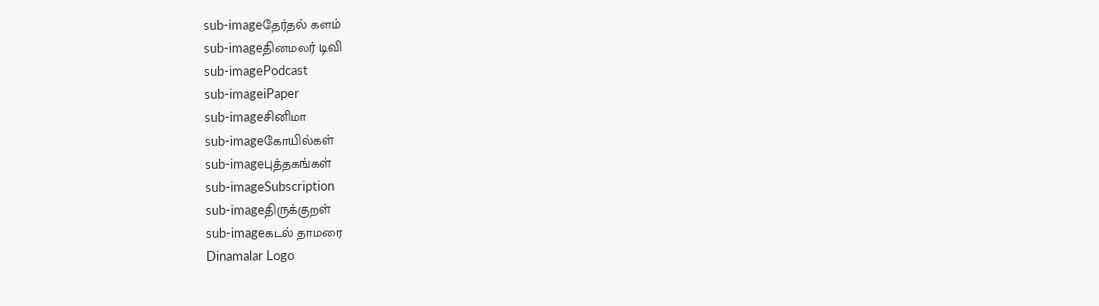sub-imageதேர்தல் களம்
sub-imageதினமலர் டிவி
sub-imagePodcast
sub-imageiPaper
sub-imageசினிமா
sub-imageகோயில்கள்
sub-imageபுத்தகங்கள்
sub-imageSubscription
sub-imageதிருக்குறள்
sub-imageகடல் தாமரை
Dinamalar Logo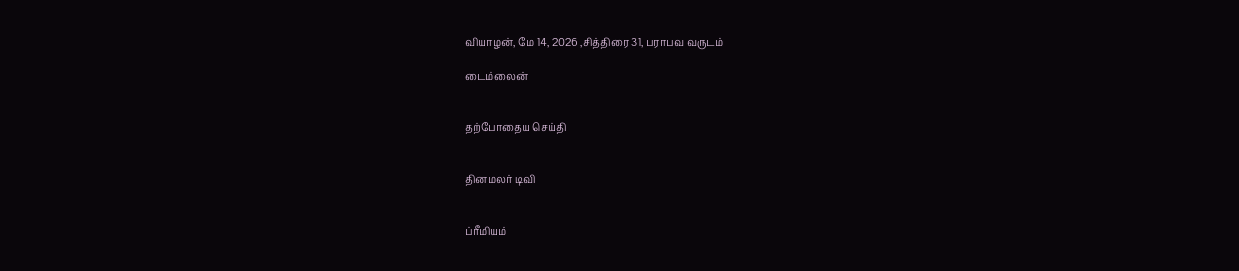வியாழன், மே 14, 2026 ,சித்திரை 31, பராபவ வருடம்

டைம்லைன்


தற்போதைய செய்தி


தினமலர் டிவி


ப்ரீமியம்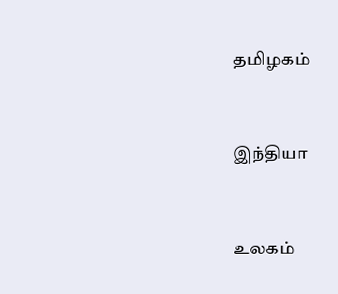தமிழகம்


இந்தியா


உலகம்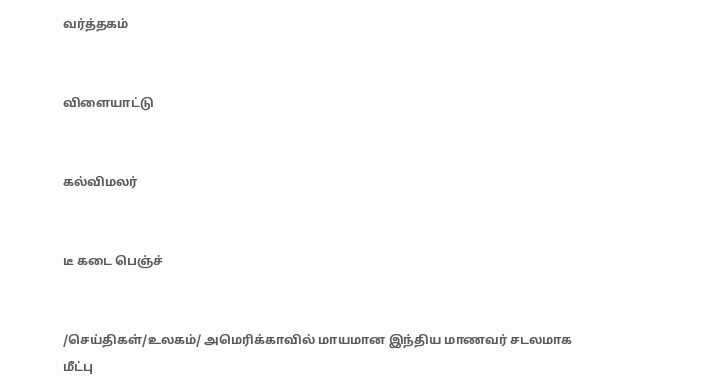வர்த்தகம்


விளையாட்டு


கல்விமலர்


டீ கடை பெஞ்ச்


/செய்திகள்/உலகம்/ அமெரிக்காவில் மாயமான இந்திய மாணவர் சடலமாக மீட்பு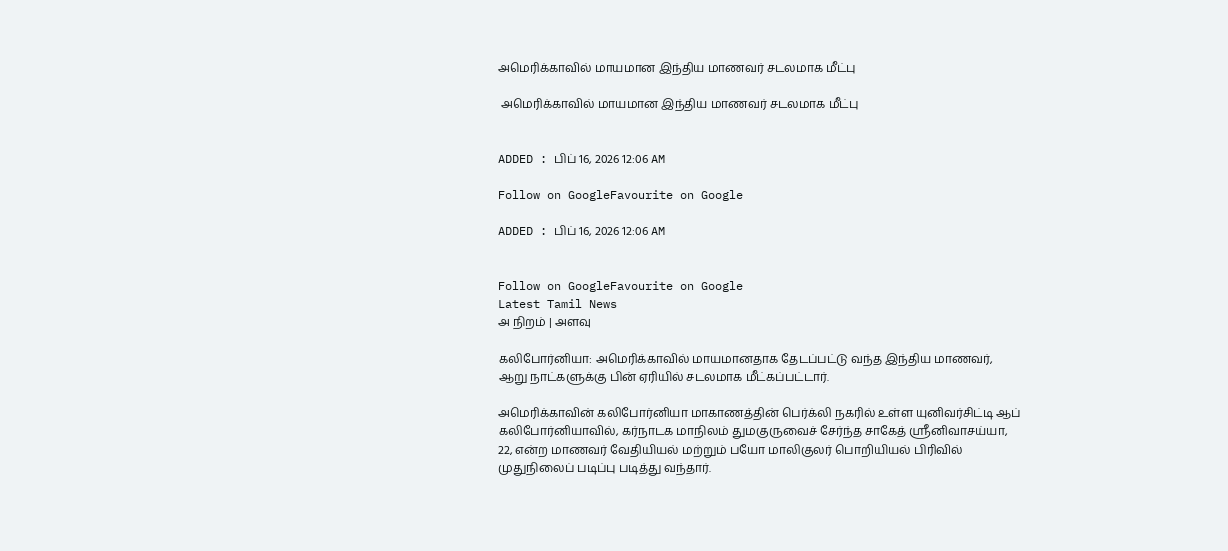அமெரிக்காவில் மாயமான இந்திய மாணவர் சடலமாக மீட்பு

 அமெரிக்காவில் மாயமான இந்திய மாணவர் சடலமாக மீட்பு


ADDED : பிப் 16, 2026 12:06 AM

Follow on GoogleFavourite on Google

ADDED : பிப் 16, 2026 12:06 AM


Follow on GoogleFavourite on Google
Latest Tamil News
அ நிறம் | அளவு

கலிபோர்னியா: அமெரிக்காவில் மாயமானதாக தேடப்பட்டு வந்த இந்திய மாணவர், ஆறு நாட்களுக்கு பின் ஏரியில் சடலமாக மீட்கப்பட்டார்.

அமெரிக்காவின் கலிபோர்னியா மாகாணத்தின் பெர்க்லி நகரில் உள்ள யுனிவர்சிட்டி ஆப் கலிபோர்னியாவில், கர்நாடக மாநிலம் துமகுருவைச் சேர்ந்த சாகேத் ஸ்ரீனிவாசய்யா, 22, என்ற மாணவர் வேதியியல் மற்றும் பயோ மாலிகுலர் பொறியியல் பிரிவில் முதுநிலைப் படிப்பு படித்து வந்தார்.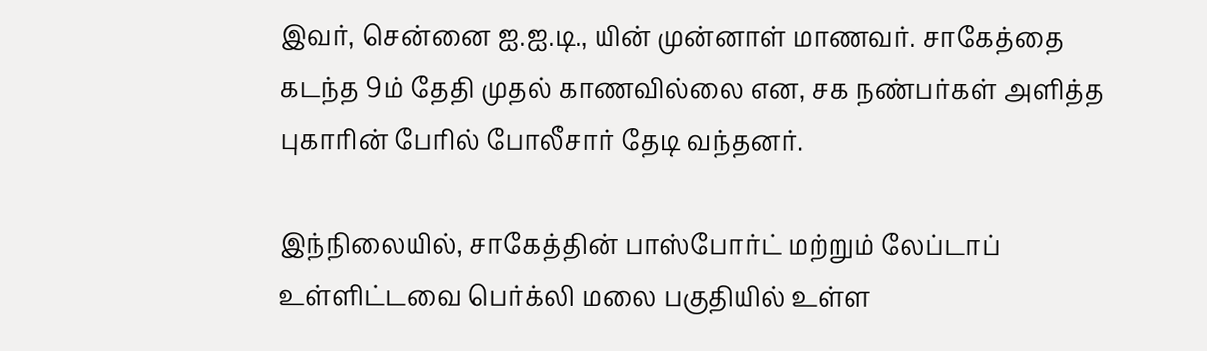இவர், சென்னை ஐ.ஐ.டி., யின் முன்னாள் மாணவர். சாகேத்தை கடந்த 9ம் தேதி முதல் காணவில்லை என, சக நண்பர்கள் அளித்த புகாரின் பேரில் போலீசார் தேடி வந்தனர்.

இந்நிலையில், சாகேத்தின் பாஸ்போர்ட் மற்றும் லேப்டாப் உள்ளிட்டவை பெர்க்லி மலை பகுதியில் உள்ள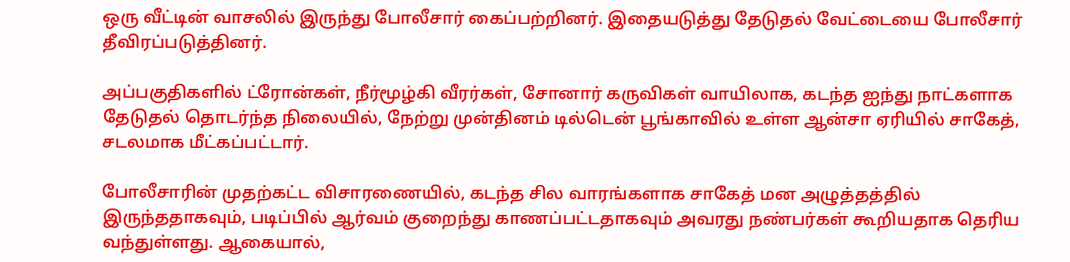ஒரு வீட்டின் வாசலில் இருந்து போலீசார் கைப்பற்றினர். இதையடுத்து தேடுதல் வேட்டையை போலீசார் தீவிரப்படுத்தினர்.

அப்பகுதிகளில் ட்ரோன்கள், நீர்மூழ்கி வீரர்கள், சோனார் கருவிகள் வாயிலாக, கடந்த ஐந்து நாட்களாக தேடுதல் தொடர்ந்த நிலையில், நேற்று முன்தினம் டில்டென் பூங்காவில் உள்ள ஆன்சா ஏரியில் சாகேத், சடலமாக மீட்கப்பட்டார்.

போலீசாரின் முதற்கட்ட விசாரணையில், கடந்த சில வாரங்களாக சாகேத் மன அழுத்தத்தில் இருந்ததாகவும், படிப்பில் ஆர்வம் குறைந்து காணப்பட்டதாகவும் அவரது நண்பர்கள் கூறியதாக தெரிய வந்துள்ளது. ஆகையால்,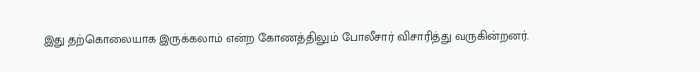இது தற்கொலையாக இருக்கலாம் என்ற கோணத்திலும் போலீசார் விசாரித்து வருகின்றனர்.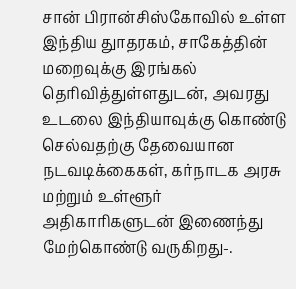சான் பிரான்சிஸ்கோவில் உள்ள இந்திய துாதரகம், சாகேத்தின் மறைவுக்கு இரங்கல் தெரிவித்துள்ளதுடன், அவரது உடலை இந்தியாவுக்கு கொண்டு செல்வதற்கு தேவையான நடவடிக்கைகள், கர்நாடக அரசு மற்றும் உள்ளூர் அதிகாரிகளுடன் இணைந்து மேற்கொண்டு வருகிறது-.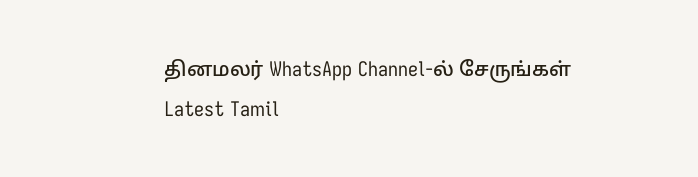தினமலர் WhatsApp Channel-ல் சேருங்கள்
Latest Tamil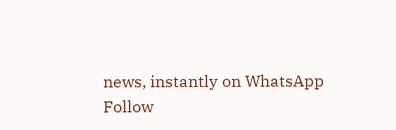news, instantly on WhatsApp
Follow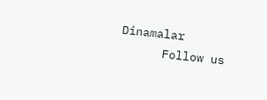Dinamalar
      Follow us